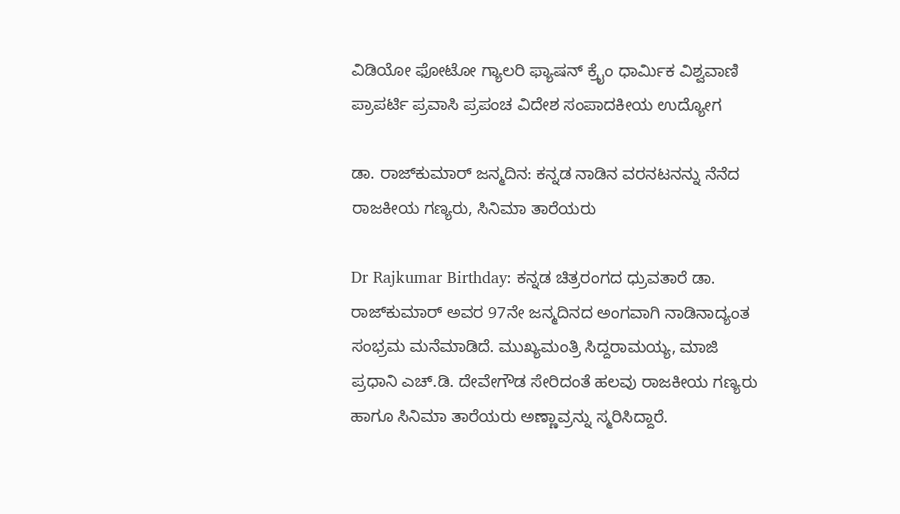ವಿಡಿಯೋ ಫೋಟೋ ಗ್ಯಾಲರಿ ಫ್ಯಾಷನ್ ಕ್ರೈಂ ಧಾರ್ಮಿಕ ವಿಶ್ವವಾಣಿ ಪ್ರಾಪರ್ಟಿ ಪ್ರವಾಸಿ ಪ್ರಪಂಚ ವಿದೇಶ ಸಂಪಾದಕೀಯ ಉದ್ಯೋಗ

ಡಾ. ರಾಜ್‌ಕುಮಾರ್‌ ಜನ್ಮದಿನ: ಕನ್ನಡ ನಾಡಿನ ವರನಟನನ್ನು ನೆನೆದ ರಾಜಕೀಯ ಗಣ್ಯರು, ಸಿನಿಮಾ ತಾರೆಯರು

Dr Rajkumar Birthday: ಕನ್ನಡ ಚಿತ್ರರಂಗದ ಧ್ರುವತಾರೆ ಡಾ. ರಾಜ್‌ಕುಮಾರ್ ಅವರ 97ನೇ ಜನ್ಮದಿನದ ಅಂಗವಾಗಿ ನಾಡಿನಾದ್ಯಂತ ಸಂಭ್ರಮ ಮನೆಮಾಡಿದೆ. ಮುಖ್ಯಮಂತ್ರಿ ಸಿದ್ದರಾಮಯ್ಯ, ಮಾಜಿ ಪ್ರಧಾನಿ ಎಚ್.ಡಿ. ದೇವೇಗೌಡ ಸೇರಿದಂತೆ ಹಲವು ರಾಜಕೀಯ ಗಣ್ಯರು ಹಾಗೂ ಸಿನಿಮಾ ತಾರೆಯರು ಅಣ್ಣಾವ್ರನ್ನು ಸ್ಮರಿಸಿದ್ದಾರೆ.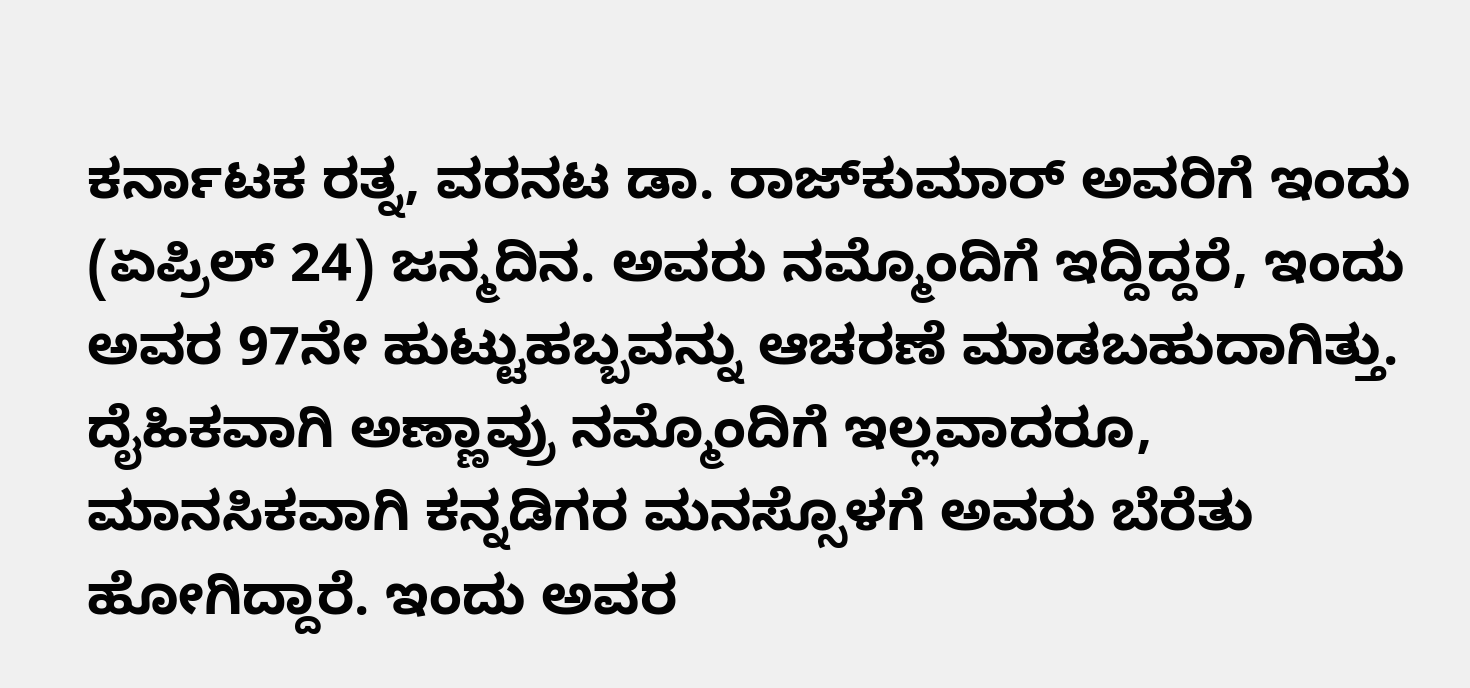ಕರ್ನಾಟಕ ರತ್ನ, ವರನಟ ಡಾ. ರಾಜ್‌ಕುಮಾರ್‌ ಅವರಿಗೆ ಇಂದು (ಏಪ್ರಿಲ್‌ 24) ಜನ್ಮದಿನ. ಅವರು ನಮ್ಮೊಂದಿಗೆ ಇದ್ದಿದ್ದರೆ, ಇಂದು ಅವರ 97ನೇ ಹುಟ್ಟುಹಬ್ಬವನ್ನು ಆಚರಣೆ ಮಾಡಬಹುದಾಗಿತ್ತು. ದೈಹಿಕವಾಗಿ ಅಣ್ಣಾವ್ರು ನಮ್ಮೊಂದಿಗೆ ಇಲ್ಲವಾದರೂ, ಮಾನಸಿಕವಾಗಿ ಕನ್ನಡಿಗರ ಮನಸ್ಸೊಳಗೆ ಅವರು ಬೆರೆತು ಹೋಗಿದ್ದಾರೆ. ಇಂದು ಅವರ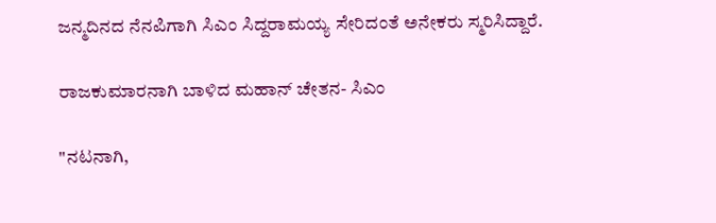ಜನ್ಮದಿನದ ನೆನಪಿಗಾಗಿ ಸಿಎಂ ಸಿದ್ದರಾಮಯ್ಯ ಸೇರಿದಂತೆ ಅನೇಕರು ಸ್ಮರಿಸಿದ್ದಾರೆ.

ರಾಜಕುಮಾರನಾಗಿ ಬಾಳಿದ ಮಹಾನ್ ಚೇತನ- ಸಿಎಂ

"ನಟನಾಗಿ,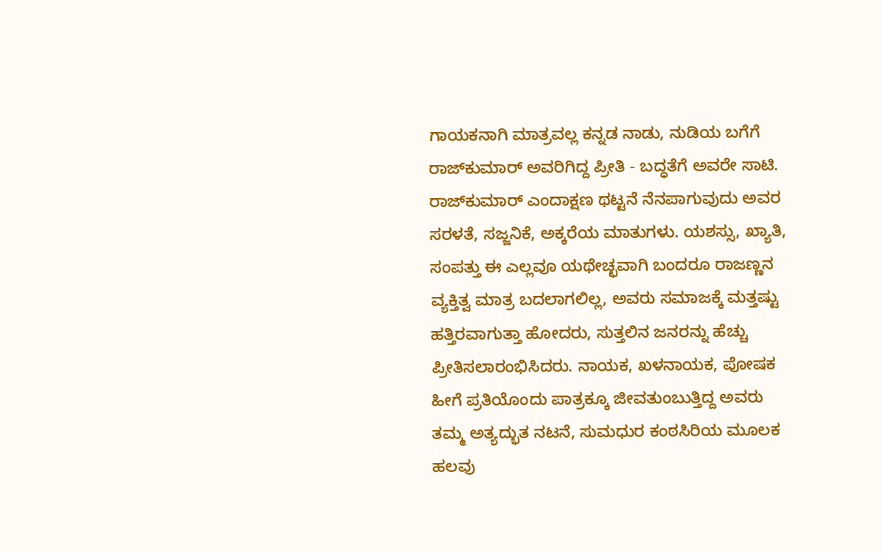ಗಾಯಕನಾಗಿ ಮಾತ್ರವಲ್ಲ ಕನ್ನಡ ನಾಡು, ನುಡಿಯ ಬಗೆಗೆ ರಾಜ್‌ಕುಮಾರ್ ಅವರಿಗಿದ್ದ ಪ್ರೀತಿ - ಬದ್ಧತೆಗೆ ಅವರೇ ಸಾಟಿ. ರಾಜ್‌ಕುಮಾರ್ ಎಂದಾಕ್ಷಣ ಥಟ್ಟನೆ ನೆನಪಾಗುವುದು ಅವರ ಸರಳತೆ, ಸಜ್ಜನಿಕೆ, ಅಕ್ಕರೆಯ ಮಾತುಗಳು. ಯಶಸ್ಸು, ಖ್ಯಾತಿ, ಸಂಪತ್ತು ಈ ಎಲ್ಲವೂ ಯಥೇಚ್ಛವಾಗಿ ಬಂದರೂ ರಾಜಣ್ಣನ ವ್ಯಕ್ತಿತ್ವ ಮಾತ್ರ ಬದಲಾಗಲಿಲ್ಲ, ಅವರು ಸಮಾಜಕ್ಕೆ ಮತ್ತಷ್ಟು ಹತ್ತಿರವಾಗುತ್ತಾ ಹೋದರು, ಸುತ್ತಲಿನ ಜನರನ್ನು ಹೆಚ್ಚು ಪ್ರೀತಿಸಲಾರಂಭಿಸಿದರು. ನಾಯಕ, ಖಳನಾಯಕ, ಪೋಷಕ ಹೀಗೆ ಪ್ರತಿಯೊಂದು ಪಾತ್ರಕ್ಕೂ ಜೀವತುಂಬುತ್ತಿದ್ದ ಅವರು ತಮ್ಮ ಅತ್ಯದ್ಭುತ ನಟನೆ, ಸುಮಧುರ ಕಂಠಸಿರಿಯ ಮೂಲಕ ಹಲವು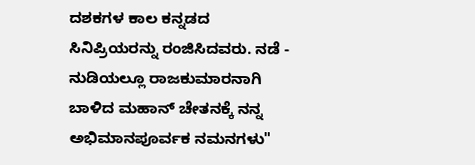ದಶಕಗಳ ಕಾಲ ಕನ್ನಡದ ಸಿನಿಪ್ರಿಯರನ್ನು ರಂಜಿಸಿದವರು. ನಡೆ - ನುಡಿಯಲ್ಲೂ ರಾಜಕುಮಾರನಾಗಿ ಬಾಳಿದ ಮಹಾನ್ ಚೇತನಕ್ಕೆ ನನ್ನ ಅಭಿಮಾನಪೂರ್ವಕ ನಮನಗಳು"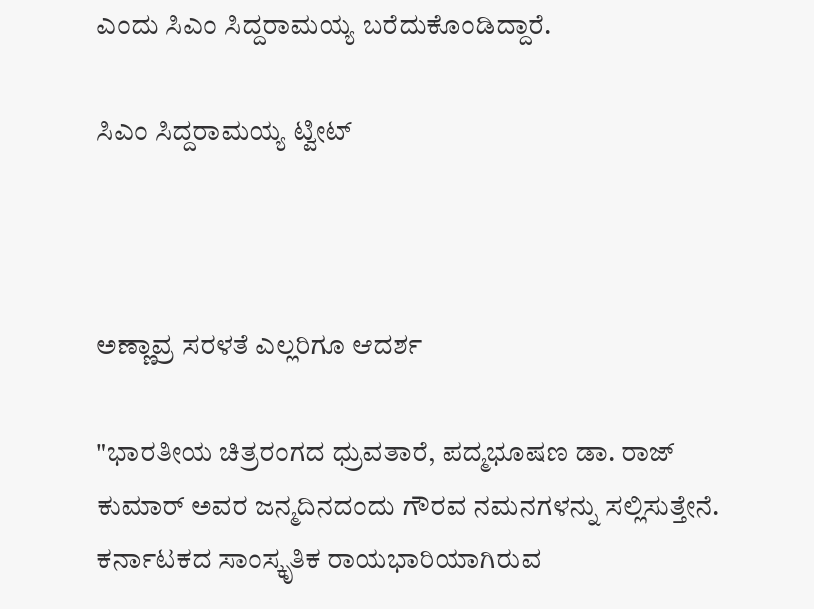ಎಂದು ಸಿಎಂ ಸಿದ್ದರಾಮಯ್ಯ ಬರೆದುಕೊಂಡಿದ್ದಾರೆ.

ಸಿಎಂ ಸಿದ್ದರಾಮಯ್ಯ ಟ್ವೀಟ್



ಅಣ್ಣಾವ್ರ ಸರಳತೆ ಎಲ್ಲರಿಗೂ ಆದರ್ಶ

"ಭಾರತೀಯ ಚಿತ್ರರಂಗದ ಧ್ರುವತಾರೆ, ಪದ್ಮಭೂಷಣ ಡಾ. ರಾಜ್‌ ಕುಮಾರ್‌ ಅವರ ಜನ್ಮದಿನದಂದು ಗೌರವ ನಮನಗಳನ್ನು ಸಲ್ಲಿಸುತ್ತೇನೆ. ಕರ್ನಾಟಕದ ಸಾಂಸ್ಕೃತಿಕ ರಾಯಭಾರಿಯಾಗಿರುವ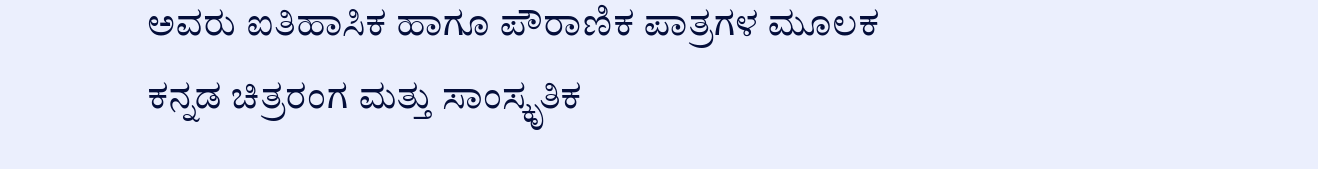ಅವರು ಐತಿಹಾಸಿಕ ಹಾಗೂ ಪೌರಾಣಿಕ ಪಾತ್ರಗಳ ಮೂಲಕ ಕನ್ನಡ ಚಿತ್ರರಂಗ ಮತ್ತು ಸಾಂಸ್ಕೃತಿಕ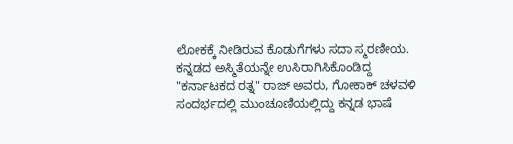ಲೋಕಕ್ಕೆ ನೀಡಿರುವ ಕೊಡುಗೆಗಳು ಸದಾ ಸ್ಮರಣೀಯ. ಕನ್ನಡದ ಅಸ್ಮಿತೆಯನ್ನೇ ಉಸಿರಾಗಿಸಿಕೊಂಡಿದ್ದ "ಕರ್ನಾಟಕದ ರತ್ನ" ರಾಜ್‌ ಅವರು, ಗೋಕಾಕ್ ಚಳವಳಿ ಸಂದರ್ಭದಲ್ಲಿ ಮುಂಚೂಣಿಯಲ್ಲಿದ್ದು ಕನ್ನಡ ಭಾಷೆ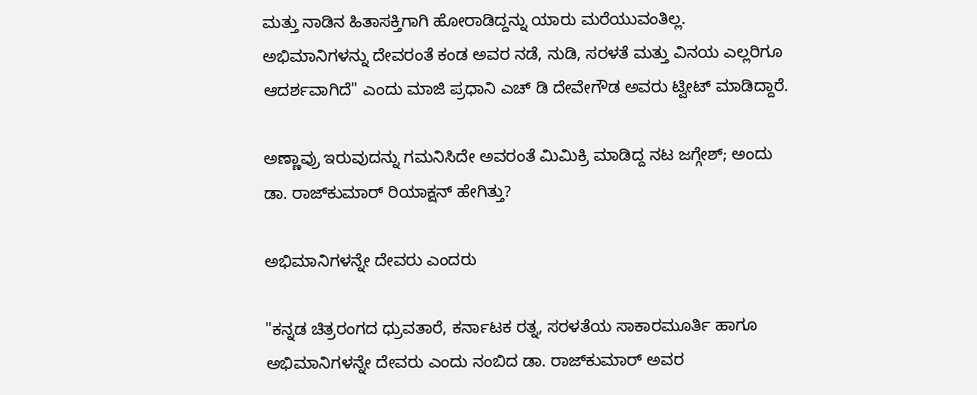ಮತ್ತು ನಾಡಿನ ಹಿತಾಸಕ್ತಿಗಾಗಿ ಹೋರಾಡಿದ್ದನ್ನು ಯಾರು ಮರೆಯುವಂತಿಲ್ಲ. ಅಭಿಮಾನಿಗಳನ್ನು ದೇವರಂತೆ ಕಂಡ ಅವರ ನಡೆ, ನುಡಿ, ಸರಳತೆ ಮತ್ತು ವಿನಯ ಎಲ್ಲರಿಗೂ ಆದರ್ಶವಾಗಿದೆ" ಎಂದು ಮಾಜಿ ಪ್ರಧಾನಿ ಎಚ್‌ ಡಿ ದೇವೇಗೌಡ ಅವರು ಟ್ವೀಟ್‌ ಮಾಡಿದ್ದಾರೆ.

ಅಣ್ಣಾವ್ರು ಇರುವುದನ್ನು ಗಮನಿಸಿದೇ ಅವರಂತೆ ಮಿಮಿಕ್ರಿ ಮಾಡಿದ್ದ ನಟ ಜಗ್ಗೇಶ್‌; ಅಂದು ಡಾ. ರಾಜ್‌ಕುಮಾರ್‌ ರಿಯಾಕ್ಷನ್‌ ಹೇಗಿತ್ತು?

ಅಭಿಮಾನಿಗಳನ್ನೇ ದೇವರು ಎಂದರು

"ಕನ್ನಡ ಚಿತ್ರರಂಗದ ಧ್ರುವತಾರೆ, ಕರ್ನಾಟಕ ರತ್ನ, ಸರಳತೆಯ ಸಾಕಾರಮೂರ್ತಿ ಹಾಗೂ ಅಭಿಮಾನಿಗಳನ್ನೇ ದೇವರು ಎಂದು ನಂಬಿದ ಡಾ. ರಾಜ್‌ಕುಮಾರ್ ಅವರ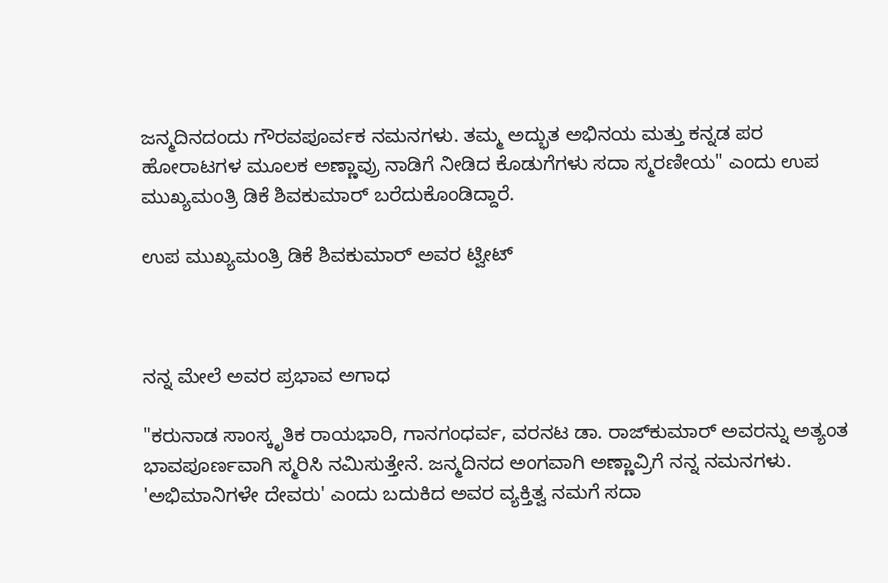ಜನ್ಮದಿನದಂದು ಗೌರವಪೂರ್ವಕ ನಮನಗಳು. ತಮ್ಮ ಅದ್ಭುತ ಅಭಿನಯ ಮತ್ತು ಕನ್ನಡ ಪರ ಹೋರಾಟಗಳ ಮೂಲಕ ಅಣ್ಣಾವ್ರು ನಾಡಿಗೆ ನೀಡಿದ ಕೊಡುಗೆಗಳು ಸದಾ ಸ್ಮರಣೀಯ" ಎಂದು ಉಪ ಮುಖ್ಯಮಂತ್ರಿ ಡಿಕೆ ಶಿವಕುಮಾರ್‌ ಬರೆದುಕೊಂಡಿದ್ದಾರೆ.

ಉಪ ಮುಖ್ಯಮಂತ್ರಿ ಡಿಕೆ ಶಿವಕುಮಾರ್‌ ಅವರ ಟ್ವೀಟ್‌



ನನ್ನ ಮೇಲೆ ಅವರ ಪ್ರಭಾವ ಅಗಾಧ

"ಕರುನಾಡ ಸಾಂಸ್ಕೃತಿಕ ರಾಯಭಾರಿ, ಗಾನಗಂಧರ್ವ, ವರನಟ ಡಾ. ರಾಜ್‌ಕುಮಾರ್ ಅವರನ್ನು ಅತ್ಯಂತ ಭಾವಪೂರ್ಣವಾಗಿ ಸ್ಮರಿಸಿ ನಮಿಸುತ್ತೇನೆ. ಜನ್ಮದಿನದ ಅಂಗವಾಗಿ ಅಣ್ಣಾವ್ರಿಗೆ ನನ್ನ ನಮನಗಳು. 'ಅಭಿಮಾನಿಗಳೇ ದೇವರು' ಎಂದು ಬದುಕಿದ ಅವರ ವ್ಯಕ್ತಿತ್ವ ನಮಗೆ ಸದಾ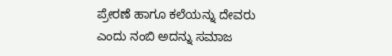ಪ್ರೇರಣೆ ಹಾಗೂ ಕಲೆಯನ್ನು ದೇವರು ಎಂದು ನಂಬಿ ಅದನ್ನು ಸಮಾಜ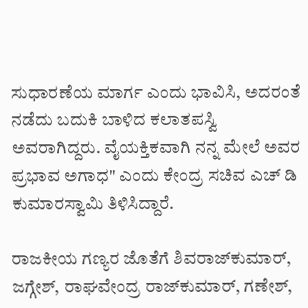ಸುಧಾರಣೆಯ ಮಾರ್ಗ ಎಂದು ಭಾವಿಸಿ, ಅದರಂತೆ ನಡೆದು ಬದುಕಿ ಬಾಳಿದ ಕಲಾತಪಸ್ವಿ ಅವರಾಗಿದ್ದರು. ವೈಯಕ್ತಿಕವಾಗಿ ನನ್ನ ಮೇಲೆ ಅವರ ಪ್ರಭಾವ ಅಗಾಧ" ಎಂದು ಕೇಂದ್ರ ಸಚಿವ ಎಚ್‌ ಡಿ ಕುಮಾರಸ್ವಾಮಿ ತಿಳಿಸಿದ್ದಾರೆ.

ರಾಜಕೀಯ ಗಣ್ಯರ ಜೊತೆಗೆ ಶಿವರಾಜ್‌ಕುಮಾರ್‌, ಜಗ್ಗೇಶ್‌, ರಾಘವೇಂದ್ರ ರಾಜ್‌ಕುಮಾರ್‌, ಗಣೇಶ್‌,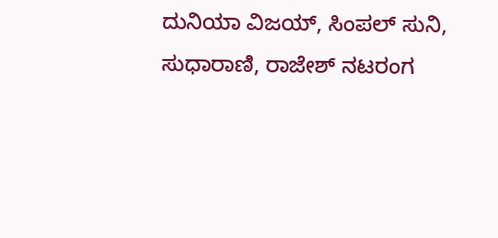ದುನಿಯಾ ವಿಜಯ್‌, ಸಿಂಪಲ್‌ ಸುನಿ, ಸುಧಾರಾಣಿ, ರಾಜೇಶ್‌ ನಟರಂಗ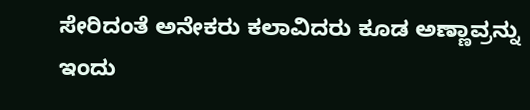ಸೇರಿದಂತೆ ಅನೇಕರು ಕಲಾವಿದರು ಕೂಡ ಅಣ್ಣಾವ್ರನ್ನು ಇಂದು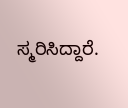ಸ್ಮರಿಸಿದ್ದಾರೆ.